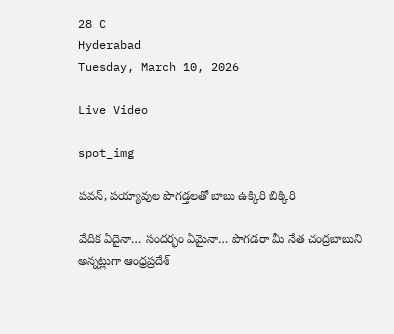28 C
Hyderabad
Tuesday, March 10, 2026

Live Video

spot_img

పవన్, పయ్యావుల పొగడ్తలతో బాబు ఉక్కిరి బిక్కిరి

వేదిక ఏదైనా… సందర్భం ఏమైనా… పొగడరా మీ నేత చంద్రబాబుని అన్నట్లుగా ఆంధ్రప్రదేశ్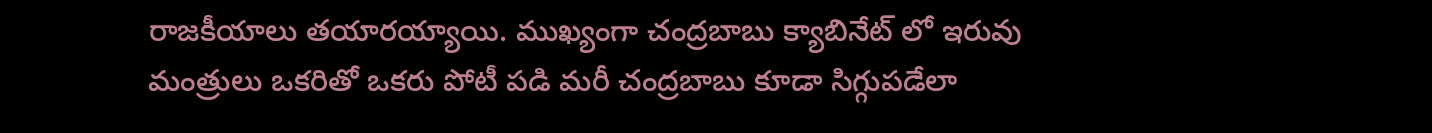రాజకీయాలు తయారయ్యాయి. ముఖ్యంగా చంద్రబాబు క్యాబినేట్ లో ఇరువు మంత్రులు ఒకరితో ఒకరు పోటీ పడి మరీ చంద్రబాబు కూడా సిగ్గుపడేలా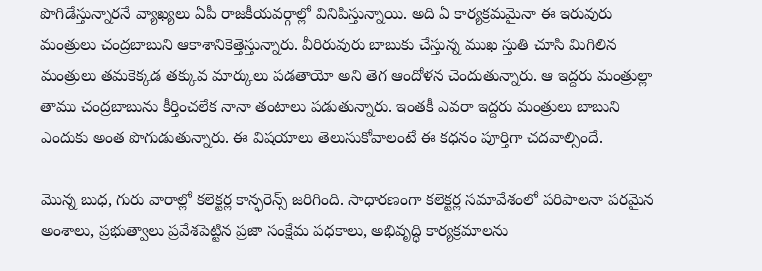పొగిడేస్తున్నారనే వ్యాఖ్యలు ఏపీ రాజకీయవర్గాల్లో వినిపిస్తున్నాయి. అది ఏ కార్యక్రమమైనా ఈ ఇరువురు మంత్రులు చంద్రబాబుని ఆకాశానికెత్తెస్తున్నారు. వీరిరువురు బాబుకు చేస్తున్న ముఖ స్తుతి చూసి మిగిలిన మంత్రులు తమకెక్కడ తక్కువ మార్కులు పడతాయో అని తెగ ఆందోళన చెందుతున్నారు. ఆ ఇద్దరు మంత్రుల్లా తాము చంద్రబాబును కీర్తించలేక నానా తంటాలు పడుతున్నారు. ఇంతకీ ఎవరా ఇద్దరు మంత్రులు బాబుని ఎందుకు అంత పొగుడుతున్నారు. ఈ విషయాలు తెలుసుకోవాలంటే ఈ కధనం పూర్తిగా చదవాల్సిందే.

మొన్న బుధ, గురు వారాల్లో కలెక్టర్ల కాన్ఫరెన్స్ జరిగింది. సాధారణంగా కలెక్టర్ల సమావేశంలో పరిపాలనా పరమైన అంశాలు, ప్రభుత్వాలు ప్రవేశపెట్టిన ప్రజా సంక్షేమ పధకాలు, అభివృద్ధి కార్యక్రమాలను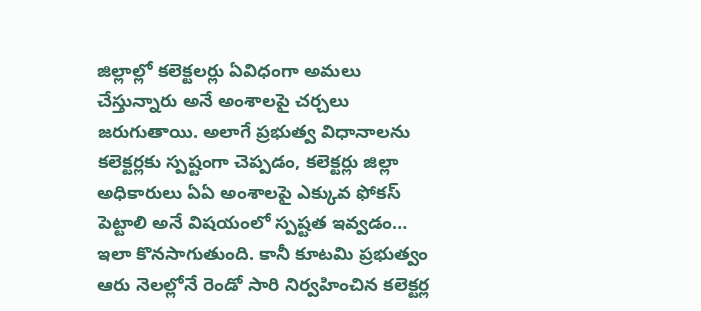జిల్లాల్లో కలెక్టలర్లు ఏవిధంగా అమలు చేస్తున్నారు అనే అంశాలపై చర్చలు జరుగుతాయి. అలాగే ప్రభుత్వ విధానాలను కలెక్టర్లకు స్పష్టంగా చెప్పడం, కలెక్టర్లు జిల్లా అధికారులు ఏఏ అంశాలపై ఎక్కువ ఫోకస్ పెట్టాలి అనే విషయంలో స్పష్టత ఇవ్వడం… ఇలా కొనసాగుతుంది. కానీ కూటమి ప్రభుత్వం ఆరు నెలల్లోనే రెండో సారి నిర్వహించిన కలెక్టర్ల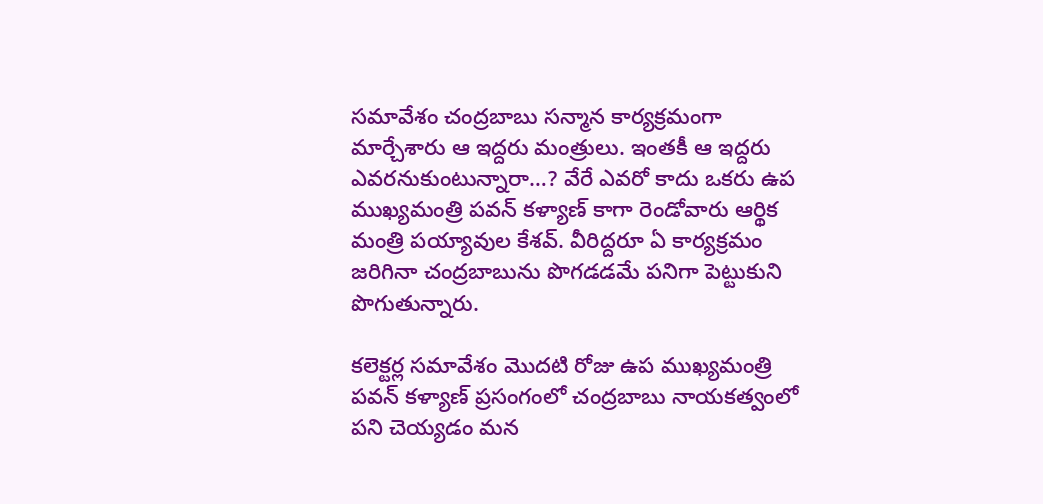సమావేశం చంద్రబాబు సన్మాన కార్యక్రమంగా మార్చేశారు ఆ ఇద్దరు మంత్రులు. ఇంతకీ ఆ ఇద్దరు ఎవరనుకుంటున్నారా…? వేరే ఎవరో కాదు ఒకరు ఉప ముఖ్యమంత్రి పవన్ కళ్యాణ్ కాగా రెండోవారు ఆర్థిక మంత్రి పయ్యావుల కేశవ్. వీరిద్దరూ ఏ కార్యక్రమం జరిగినా చంద్రబాబును పొగడడమే పనిగా పెట్టుకుని పొగుతున్నారు.

కలెక్టర్ల సమావేశం మొదటి రోజు ఉప ముఖ్యమంత్రి పవన్ కళ్యాణ్ ప్రసంగంలో చంద్రబాబు నాయకత్వంలో పని చెయ్యడం మన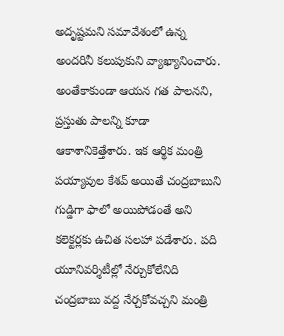అదృష్టమని సమావేశంలో ఉన్న అందరినీ కలుపుకుని వ్యాఖ్యానించారు. అంతేకాకుండా ఆయన గత పాలనని, ప్రస్తుతు పాలన్ని కూడా ఆకాశానికెత్తేశారు. ఇక ఆర్థిక మంత్రి పయ్యావుల కేశవ్ అయితే చంద్రబాబుని గుడ్డిగా ఫాలో అయిపోడంతే అని కలెక్టర్లకు ఉచిత సలహా పడేశారు. పది యూనివర్శిటీల్లో నేర్చుకోలేనిది చంద్రబాబు వద్ద నేర్చకోవచ్చని మంత్రి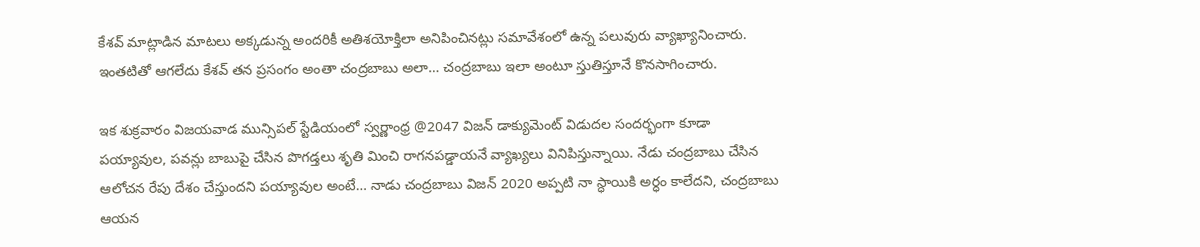కేశవ్ మాట్లాడిన మాటలు అక్కడున్న అందరికీ అతిశయోక్తిలా అనిపించినట్లు సమావేశంలో ఉన్న పలువురు వ్యాఖ్యానించారు. ఇంతటితో ఆగలేదు కేశవ్ తన ప్రసంగం అంతా చంద్రబాబు అలా… చంద్రబాబు ఇలా అంటూ స్తుతిస్తూనే కొనసాగించారు.

ఇక శుక్రవారం విజయవాడ మున్సిపల్ స్టేడియంలో స్వర్ణాంధ్ర @2047 విజన్ డాక్యుమెంట్ విడుదల సందర్భంగా కూడా పయ్యావుల, పవన్లు బాబుపై చేసిన పొగడ్తలు శృతి మించి రాగనపడ్డాయనే వ్యాఖ్యలు వినిపిస్తున్నాయి. నేడు చంద్రబాబు చేసిన ఆలోచన రేపు దేశం చేస్తుందని పయ్యావుల అంటే… నాడు చంద్రబాబు విజన్ 2020 అప్పటి నా స్ధాయికి అర్ధం కాలేదని, చంద్రబాబు ఆయన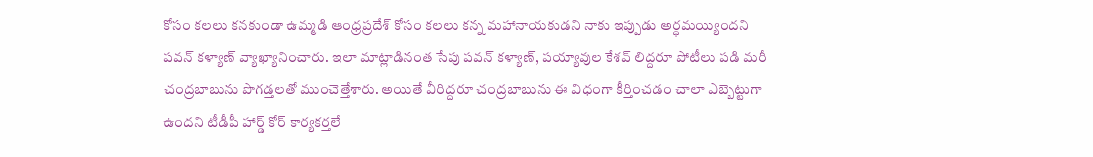కోసం కలలు కనకుండా ఉమ్మడి ఆంధ్రప్రదేశ్ కోసం కలలు కన్న మహానాయకుడని నాకు ఇప్పుడు అర్ధమయ్యిందని పవన్ కళ్యాణ్ వ్యాఖ్యానించారు. ఇలా మాట్లాడినంత సేపు పవన్ కళ్యాణ్, పయ్యావుల కేశవ్ లిద్దరూ పోటీలు పడి మరీ చంద్రబాబును పొగడ్తలతో ముంచెత్తేశారు. అయితే వీరిద్దరూ చంద్రబాబును ఈ విధంగా కీర్తించడం చాలా ఎబ్బెట్టుగా ఉందని టీడీపీ హార్డ్ కోర్ కార్యకర్తలే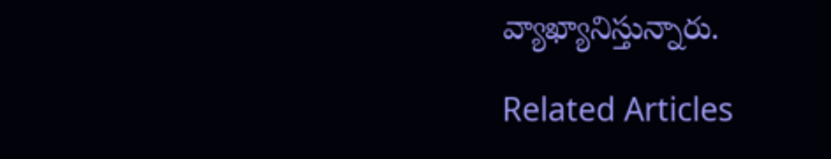వ్యాఖ్యానిస్తున్నారు.

Related Articles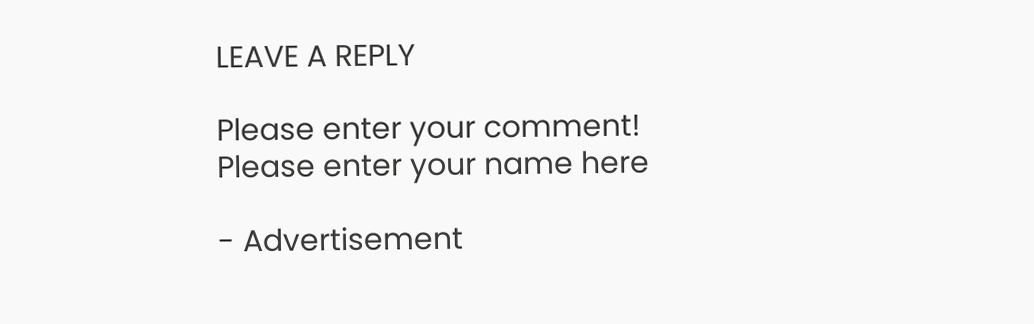LEAVE A REPLY

Please enter your comment!
Please enter your name here

- Advertisement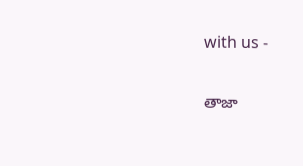with us -

తాజా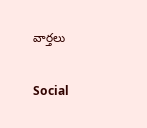వార్తలు

Social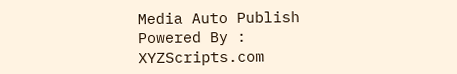Media Auto Publish Powered By : XYZScripts.com